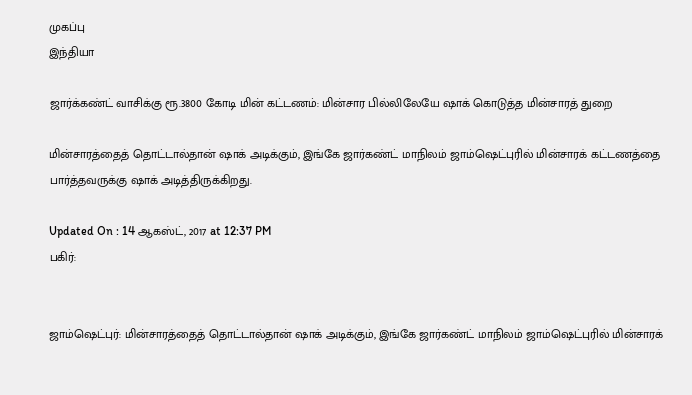முகப்பு
இந்தியா

ஜார்க்கண்ட் வாசிக்கு ரூ.3800 கோடி மின் கட்டணம்: மின்சார பில்லிலேயே ஷாக் கொடுத்த மின்சாரத் துறை

மின்சாரத்தைத் தொட்டால்தான் ஷாக் அடிக்கும், இங்கே ஜார்கண்ட் மாநிலம் ஜாம்ஷெட்புரில் மின்சாரக் கட்டணத்தை பார்த்தவருக்கு ஷாக் அடித்திருக்கிறது.

Updated On : 14 ஆகஸ்ட், 2017 at 12:37 PM
பகிர்:


ஜாம்ஷெட்புர்: மின்சாரத்தைத் தொட்டால்தான் ஷாக் அடிக்கும், இங்கே ஜார்கண்ட் மாநிலம் ஜாம்ஷெட்புரில் மின்சாரக்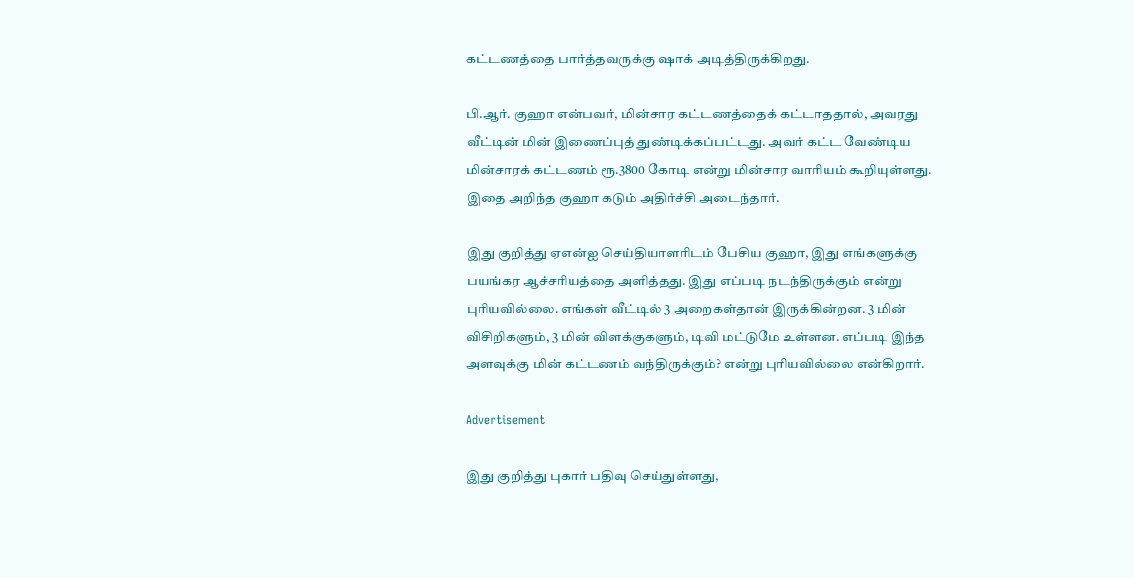கட்டணத்தை பார்த்தவருக்கு ஷாக் அடித்திருக்கிறது.

பி.ஆர். குஹா என்பவர், மின்சார கட்டணத்தைக் கட்டாததால், அவரது வீட்டின் மின் இணைப்புத் துண்டிக்கப்பட்டது. அவர் கட்ட வேண்டிய மின்சாரக் கட்டணம் ரூ.3800 கோடி என்று மின்சார வாரியம் கூறியுள்ளது. இதை அறிந்த குஹா கடும் அதிர்ச்சி அடைந்தார்.

இது குறித்து ஏஎன்ஐ செய்தியாளரிடம் பேசிய குஹா, இது எங்களுக்கு பயங்கர ஆச்சரியத்தை அளித்தது. இது எப்படி நடந்திருக்கும் என்று புரியவில்லை. எங்கள் வீட்டில் 3 அறைகள்தான் இருக்கின்றன. 3 மின் விசிறிகளும், 3 மின் விளக்குகளும், டிவி மட்டுமே உள்ளன. எப்படி இந்த அளவுக்கு மின் கட்டணம் வந்திருக்கும்? என்று புரியவில்லை என்கிறார்.

Advertisement

இது குறித்து புகார் பதிவு செய்துள்ளது,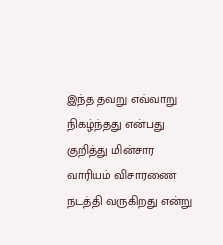இந்த தவறு எவ்வாறு நிகழ்ந்தது என்பது குறித்து மின்சார வாரியம் விசாரணை நடத்தி வருகிறது என்று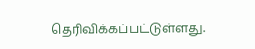தெரிவிக்கப்பட்டுள்ளது.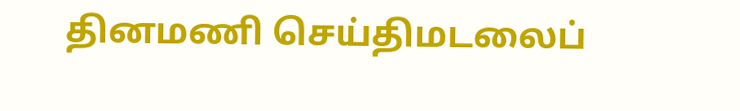தினமணி செய்திமடலைப்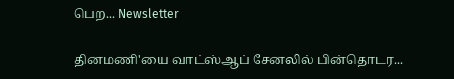பெற... Newsletter

தினமணி'யை வாட்ஸ்ஆப் சேனலில் பின்தொடர...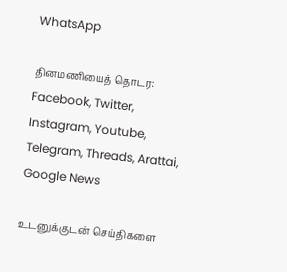WhatsApp

தினமணியைத் தொடர: Facebook, Twitter, Instagram, Youtube, Telegram, Threads, Arattai, Google News

உடனுக்குடன் செய்திகளை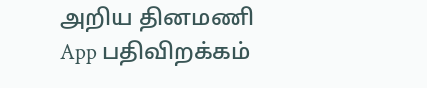அறிய தினமணி App பதிவிறக்கம்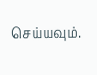செய்யவும்.